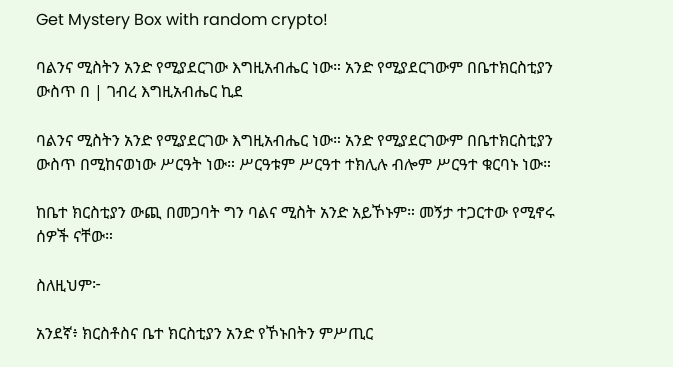Get Mystery Box with random crypto!

ባልንና ሚስትን አንድ የሚያደርገው እግዚአብሔር ነው። አንድ የሚያደርገውም በቤተክርስቲያን ውስጥ በ | ገብረ እግዚአብሔር ኪደ

ባልንና ሚስትን አንድ የሚያደርገው እግዚአብሔር ነው። አንድ የሚያደርገውም በቤተክርስቲያን ውስጥ በሚከናወነው ሥርዓት ነው። ሥርዓቱም ሥርዓተ ተክሊሉ ብሎም ሥርዓተ ቁርባኑ ነው።

ከቤተ ክርስቲያን ውጪ በመጋባት ግን ባልና ሚስት አንድ አይኾኑም። መኝታ ተጋርተው የሚኖሩ ሰዎች ናቸው።

ስለዚህም፦

አንደኛ፥ ክርስቶስና ቤተ ክርስቲያን አንድ የኾኑበትን ምሥጢር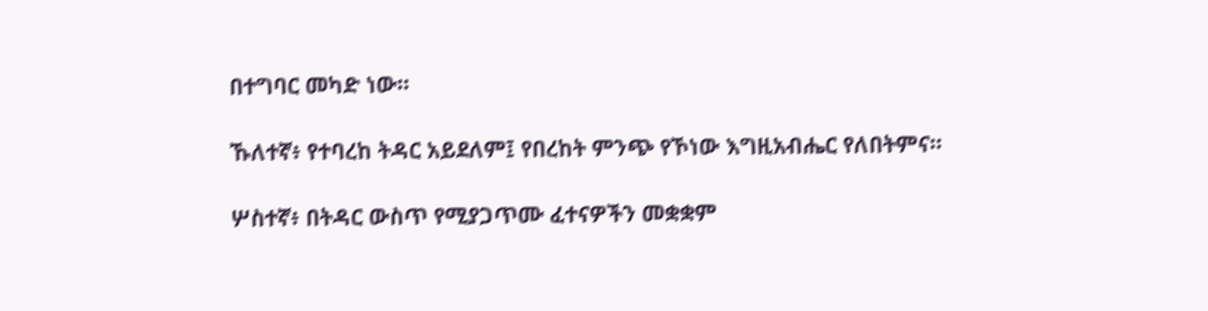በተግባር መካድ ነው።

ኹለተኛ፥ የተባረከ ትዳር አይደለም፤ የበረከት ምንጭ የኾነው እግዚአብሔር የለበትምና።

ሦስተኛ፥ በትዳር ውስጥ የሚያጋጥሙ ፈተናዎችን መቋቋም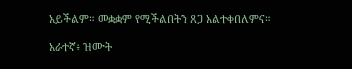አይችልም። መቋቋም የሚችልበትን ጸጋ አልተቀበለምና።

አራተኛ፥ ዝሙት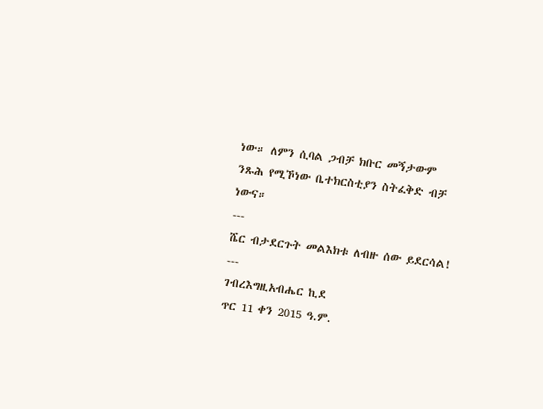ነው። ለምን ሲባል ጋብቻ ክቡር መኝታውም ንጹሕ የሚኾነው ቤተክርስቲያን ስትፈቅድ ብቻ ነውና።
---
ሼር ብታደርጉት መልእክቱ ለብዙ ሰው ይደርሳል!
---
ገብረእግዚአብሔር ኪደ
ጥር 11 ቀን 2015 ዓ.ም.